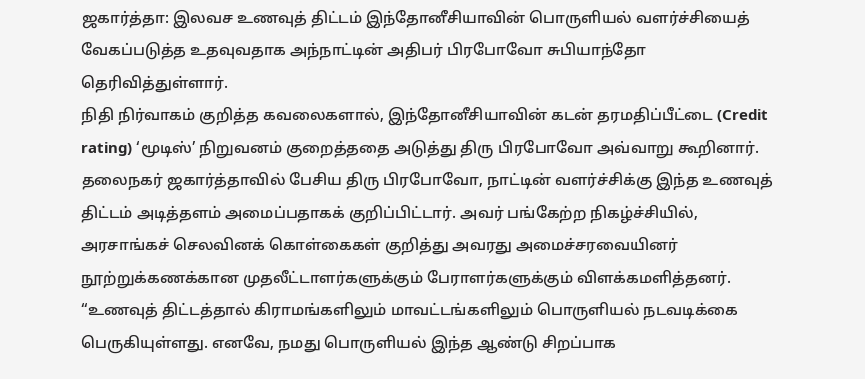ஜகார்த்தா: இலவச உணவுத் திட்டம் இந்தோனீசியாவின் பொருளியல் வளர்ச்சியைத் வேகப்படுத்த உதவுவதாக அந்நாட்டின் அதிபர் பிரபோவோ சுபியாந்தோ தெரிவித்துள்ளார்.
நிதி நிர்வாகம் குறித்த கவலைகளால், இந்தோனீசியாவின் கடன் தரமதிப்பீட்டை (Credit rating) ‘மூடிஸ்’ நிறுவனம் குறைத்ததை அடுத்து திரு பிரபோவோ அவ்வாறு கூறினார்.
தலைநகர் ஜகார்த்தாவில் பேசிய திரு பிரபோவோ, நாட்டின் வளர்ச்சிக்கு இந்த உணவுத் திட்டம் அடித்தளம் அமைப்பதாகக் குறிப்பிட்டார். அவர் பங்கேற்ற நிகழ்ச்சியில், அரசாங்கச் செலவினக் கொள்கைகள் குறித்து அவரது அமைச்சரவையினர் நூற்றுக்கணக்கான முதலீட்டாளர்களுக்கும் பேராளர்களுக்கும் விளக்கமளித்தனர்.
“உணவுத் திட்டத்தால் கிராமங்களிலும் மாவட்டங்களிலும் பொருளியல் நடவடிக்கை பெருகியுள்ளது. எனவே, நமது பொருளியல் இந்த ஆண்டு சிறப்பாக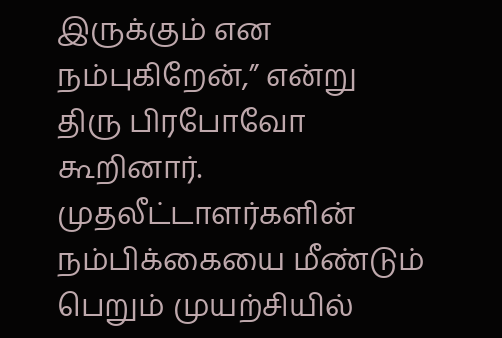இருக்கும் என நம்புகிறேன்,” என்று திரு பிரபோவோ கூறினார்.
முதலீட்டாளர்களின் நம்பிக்கையை மீண்டும் பெறும் முயற்சியில்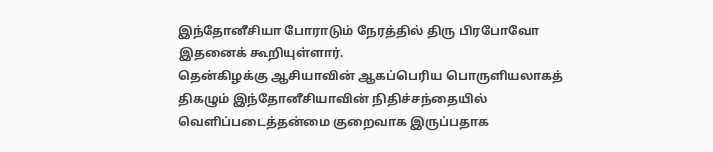இந்தோனீசியா போராடும் நேரத்தில் திரு பிரபோவோ இதனைக் கூறியுள்ளார்.
தென்கிழக்கு ஆசியாவின் ஆகப்பெரிய பொருளியலாகத் திகழும் இந்தோனீசியாவின் நிதிச்சந்தையில் வெளிப்படைத்தன்மை குறைவாக இருப்பதாக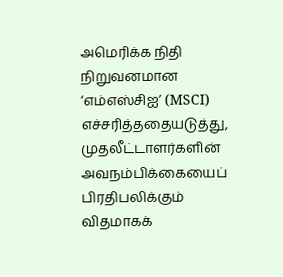அமெரிக்க நிதி நிறுவனமான ‘எம்எஸ்சிஐ’ (MSCI) எச்சரித்ததையடுத்து, முதலீட்டாளர்களின் அவநம்பிக்கையைப் பிரதிபலிக்கும் விதமாகக்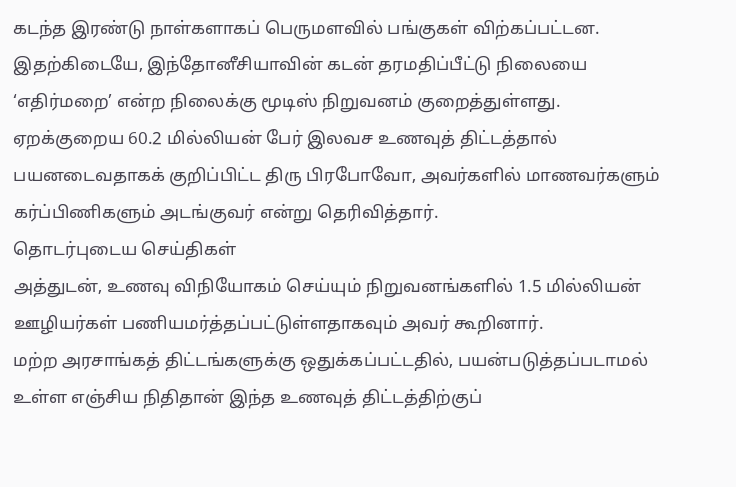கடந்த இரண்டு நாள்களாகப் பெருமளவில் பங்குகள் விற்கப்பட்டன.
இதற்கிடையே, இந்தோனீசியாவின் கடன் தரமதிப்பீட்டு நிலையை ‘எதிர்மறை’ என்ற நிலைக்கு மூடிஸ் நிறுவனம் குறைத்துள்ளது.
ஏறக்குறைய 60.2 மில்லியன் பேர் இலவச உணவுத் திட்டத்தால் பயனடைவதாகக் குறிப்பிட்ட திரு பிரபோவோ, அவர்களில் மாணவர்களும் கர்ப்பிணிகளும் அடங்குவர் என்று தெரிவித்தார்.
தொடர்புடைய செய்திகள்
அத்துடன், உணவு விநியோகம் செய்யும் நிறுவனங்களில் 1.5 மில்லியன் ஊழியர்கள் பணியமர்த்தப்பட்டுள்ளதாகவும் அவர் கூறினார்.
மற்ற அரசாங்கத் திட்டங்களுக்கு ஒதுக்கப்பட்டதில், பயன்படுத்தப்படாமல் உள்ள எஞ்சிய நிதிதான் இந்த உணவுத் திட்டத்திற்குப்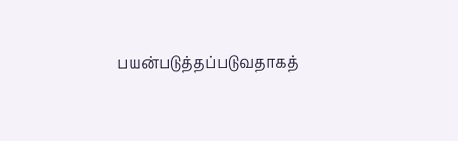பயன்படுத்தப்படுவதாகத்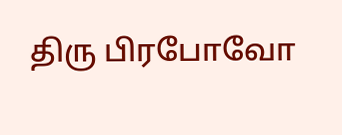திரு பிரபோவோ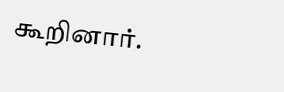கூறினார்.